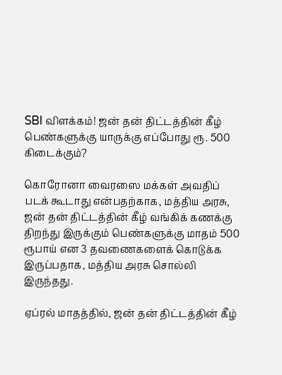SBI விளக்கம்! ஜன் தன் திட்டத்தின் கீழ் பெண்களுக்கு யாருக்கு எப்போது ரூ. 500 கிடைக்கும்?

கொரோனா வைரஸை மக்கள் அவதிப் படக் கூடாது என்பதற்காக, மத்திய அரசு, ஜன் தன் திட்டத்தின் கீழ் வங்கிக் கணக்கு திறந்து இருக்கும் பெண்களுக்கு மாதம் 500 ரூபாய் என 3 தவணைகளைக் கொடுக்க இருப்பதாக, மத்திய அரசு சொல்லி இருந்தது.

ஏப்ரல் மாதத்தில், ஜன் தன் திட்டத்தின் கீழ்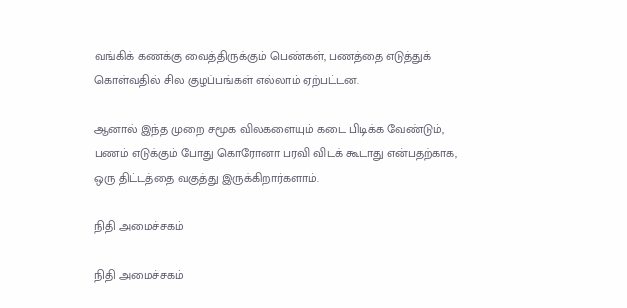வங்கிக் கணக்கு வைத்திருக்கும் பெண்கள், பணத்தை எடுத்துக் கொள்வதில் சில குழப்பங்கள் எல்லாம் ஏற்பட்டன.

ஆனால் இந்த முறை சமூக விலகளையும் கடை பிடிக்க வேண்டும், பணம் எடுக்கும் போது கொரோனா பரவி விடக் கூடாது என்பதற்காக, ஒரு திட்டத்தை வகுத்து இருக்கிறார்களாம்.

நிதி அமைச்சகம்

நிதி அமைச்சகம்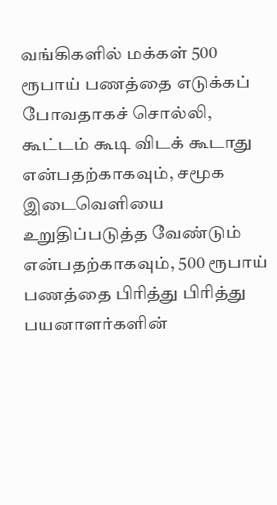வங்கிகளில் மக்கள் 500 ரூபாய் பணத்தை எடுக்கப் போவதாகச் சொல்லி, கூட்டம் கூடி விடக் கூடாது என்பதற்காகவும், சமூக இடைவெளியை உறுதிப்படுத்த வேண்டும் என்பதற்காகவும், 500 ரூபாய் பணத்தை பிரித்து பிரித்து பயனாளர்களின்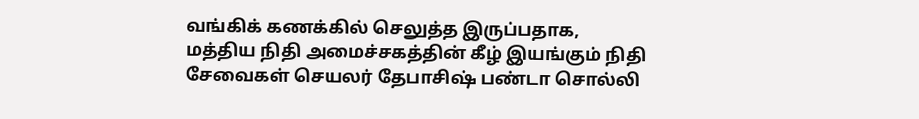வங்கிக் கணக்கில் செலுத்த இருப்பதாக, மத்திய நிதி அமைச்சகத்தின் கீழ் இயங்கும் நிதி சேவைகள் செயலர் தேபாசிஷ் பண்டா சொல்லி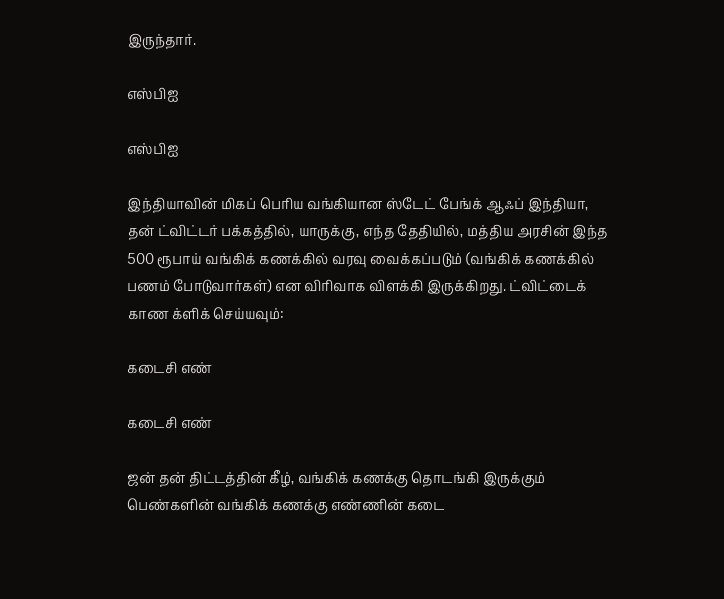இருந்தார்.

எஸ்பிஐ

எஸ்பிஐ

இந்தியாவின் மிகப் பெரிய வங்கியான ஸ்டேட் பேங்க் ஆஃப் இந்தியா, தன் ட்விட்டர் பக்கத்தில், யாருக்கு, எந்த தேதியில், மத்திய அரசின் இந்த 500 ரூபாய் வங்கிக் கணக்கில் வரவு வைக்கப்படும் (வங்கிக் கணக்கில் பணம் போடுவார்கள்) என விரிவாக விளக்கி இருக்கிறது. ட்விட்டைக் காண க்ளிக் செய்யவும்:

கடைசி எண்

கடைசி எண்

ஜன் தன் திட்டத்தின் கீழ், வங்கிக் கணக்கு தொடங்கி இருக்கும் பெண்களின் வங்கிக் கணக்கு எண்ணின் கடை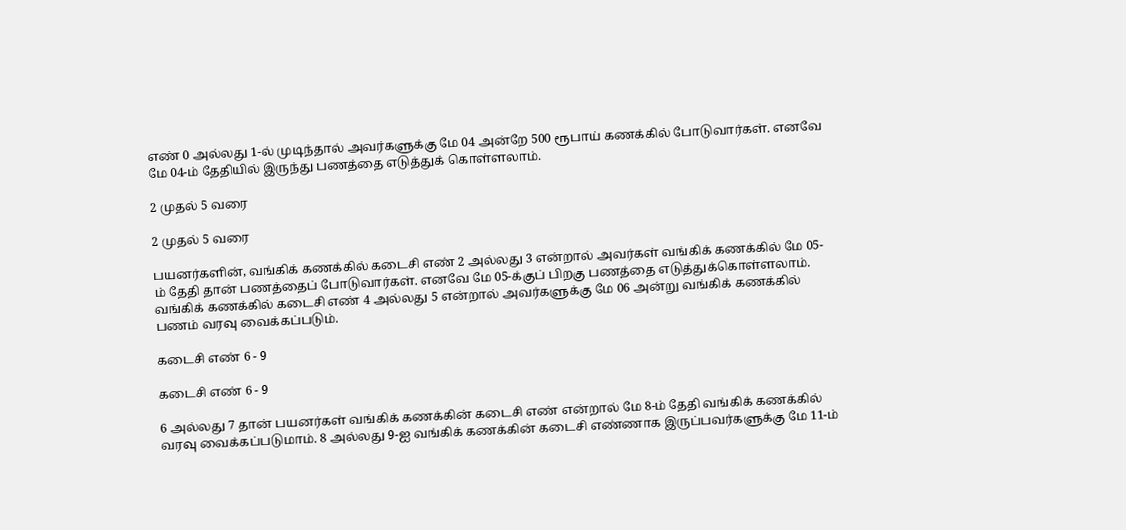எண் 0 அல்லது 1-ல் முடிந்தால் அவர்களுக்கு மே 04 அன்றே 500 ரூபாய் கணக்கில் போடுவார்கள். எனவே மே 04-ம் தேதியில் இருந்து பணத்தை எடுத்துக் கொள்ளலாம்.

2 முதல் 5 வரை

2 முதல் 5 வரை

பயனர்களின், வங்கிக் கணக்கில் கடைசி எண் 2 அல்லது 3 என்றால் அவர்கள் வங்கிக் கணக்கில் மே 05-ம் தேதி தான் பணத்தைப் போடுவார்கள். எனவே மே 05-க்குப் பிறகு பணத்தை எடுத்துக்கொள்ளலாம். வங்கிக் கணக்கில் கடைசி எண் 4 அல்லது 5 என்றால் அவர்களுக்கு மே 06 அன்று வங்கிக் கணக்கில் பணம் வரவு வைக்கப்படும்.

கடைசி எண் 6 - 9

கடைசி எண் 6 - 9

6 அல்லது 7 தான் பயனர்கள் வங்கிக் கணக்கின் கடைசி எண் என்றால் மே 8-ம் தேதி வங்கிக் கணக்கில் வரவு வைக்கப்படுமாம். 8 அல்லது 9-ஐ வங்கிக் கணக்கின் கடைசி எண்ணாக இருப்பவர்களுக்கு மே 11-ம்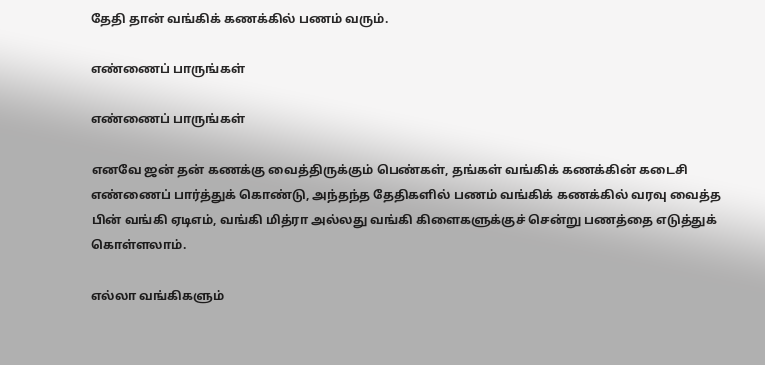தேதி தான் வங்கிக் கணக்கில் பணம் வரும்.

எண்ணைப் பாருங்கள்

எண்ணைப் பாருங்கள்

எனவே ஜன் தன் கணக்கு வைத்திருக்கும் பெண்கள், தங்கள் வங்கிக் கணக்கின் கடைசி எண்ணைப் பார்த்துக் கொண்டு, அந்தந்த தேதிகளில் பணம் வங்கிக் கணக்கில் வரவு வைத்த பின் வங்கி ஏடிஎம், வங்கி மித்ரா அல்லது வங்கி கிளைகளுக்குச் சென்று பணத்தை எடுத்துக் கொள்ளலாம்.

எல்லா வங்கிகளும்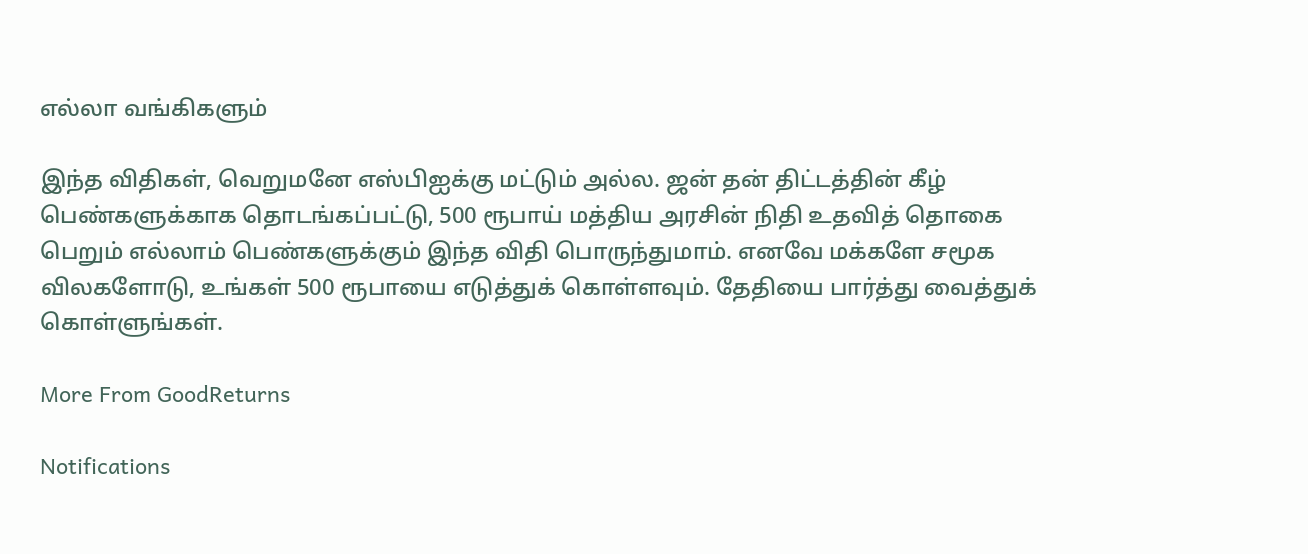எல்லா வங்கிகளும்

இந்த விதிகள், வெறுமனே எஸ்பிஐக்கு மட்டும் அல்ல. ஜன் தன் திட்டத்தின் கீழ் பெண்களுக்காக தொடங்கப்பட்டு, 500 ரூபாய் மத்திய அரசின் நிதி உதவித் தொகை பெறும் எல்லாம் பெண்களுக்கும் இந்த விதி பொருந்துமாம். எனவே மக்களே சமூக விலகளோடு, உங்கள் 500 ரூபாயை எடுத்துக் கொள்ளவும். தேதியை பார்த்து வைத்துக் கொள்ளுங்கள்.

More From GoodReturns

Notifications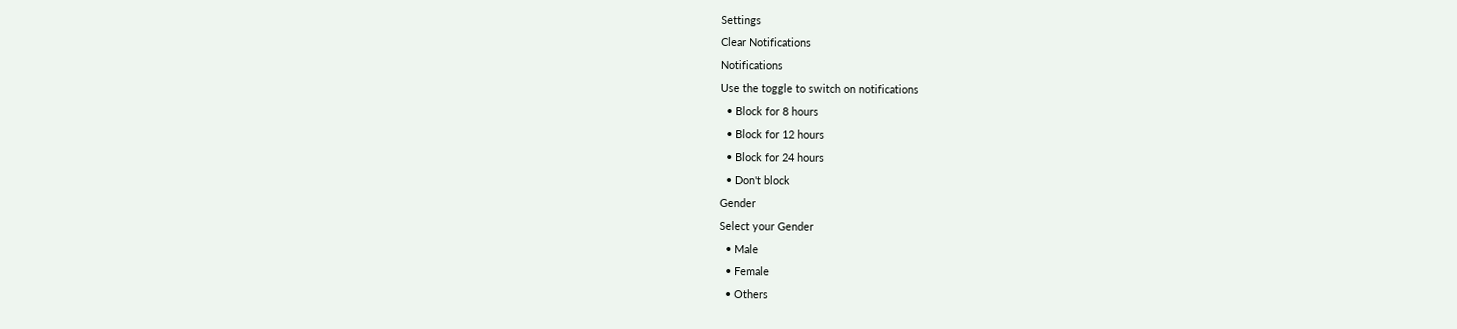Settings
Clear Notifications
Notifications
Use the toggle to switch on notifications
  • Block for 8 hours
  • Block for 12 hours
  • Block for 24 hours
  • Don't block
Gender
Select your Gender
  • Male
  • Female
  • Others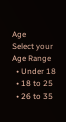Age
Select your Age Range
  • Under 18
  • 18 to 25
  • 26 to 35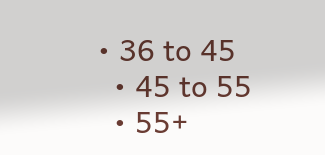• 36 to 45
  • 45 to 55
  • 55+